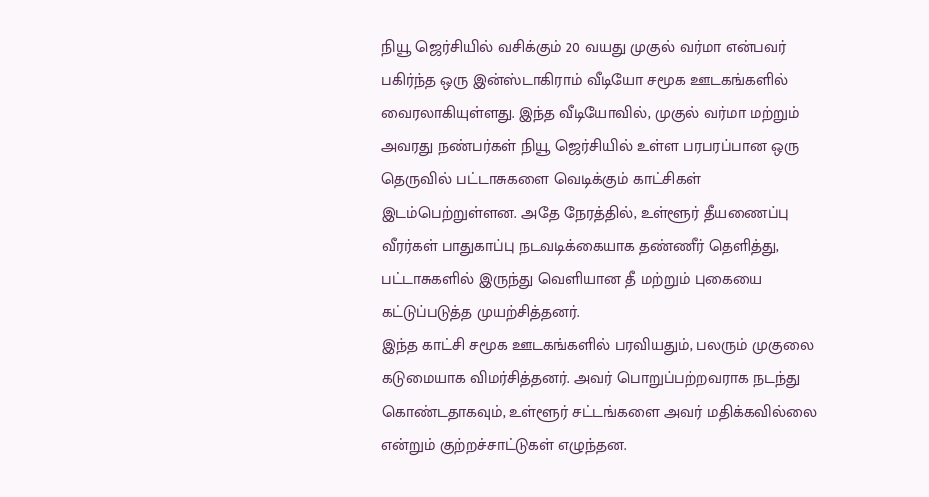நியூ ஜெர்சியில் வசிக்கும் 20 வயது முகுல் வர்மா என்பவர் பகிர்ந்த ஒரு இன்ஸ்டாகிராம் வீடியோ சமூக ஊடகங்களில் வைரலாகியுள்ளது. இந்த வீடியோவில், முகுல் வர்மா மற்றும் அவரது நண்பர்கள் நியூ ஜெர்சியில் உள்ள பரபரப்பான ஒரு தெருவில் பட்டாசுகளை வெடிக்கும் காட்சிகள் இடம்பெற்றுள்ளன. அதே நேரத்தில், உள்ளூர் தீயணைப்பு வீரர்கள் பாதுகாப்பு நடவடிக்கையாக தண்ணீர் தெளித்து, பட்டாசுகளில் இருந்து வெளியான தீ மற்றும் புகையை கட்டுப்படுத்த முயற்சித்தனர்.
இந்த காட்சி சமூக ஊடகங்களில் பரவியதும், பலரும் முகுலை கடுமையாக விமர்சித்தனர். அவர் பொறுப்பற்றவராக நடந்து கொண்டதாகவும், உள்ளூர் சட்டங்களை அவர் மதிக்கவில்லை என்றும் குற்றச்சாட்டுகள் எழுந்தன.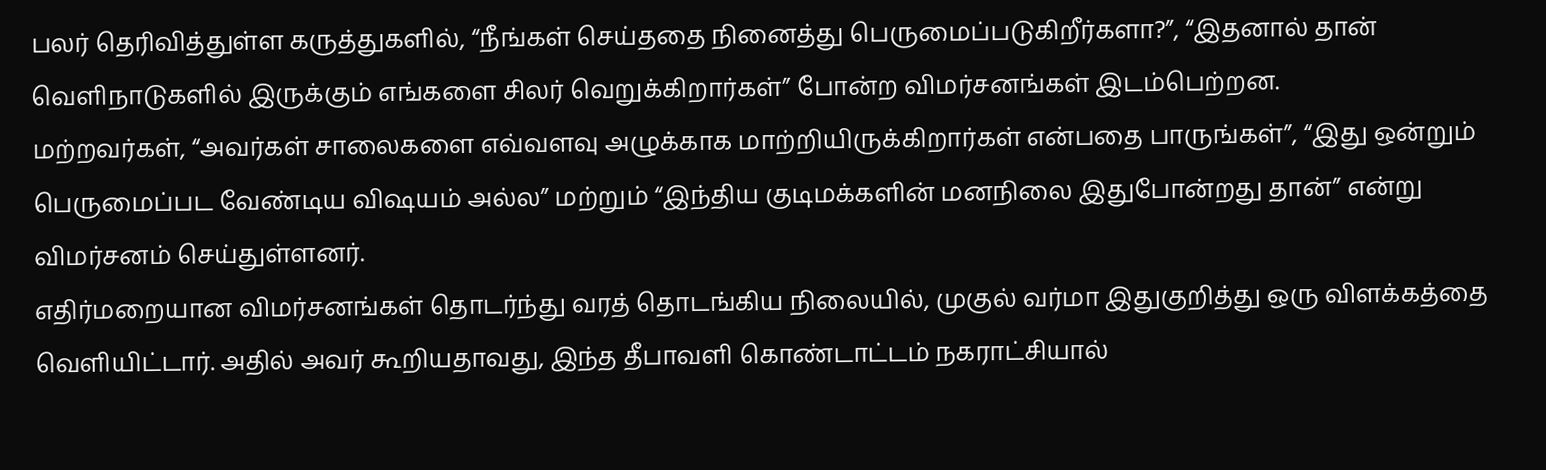பலர் தெரிவித்துள்ள கருத்துகளில், “நீங்கள் செய்ததை நினைத்து பெருமைப்படுகிறீர்களா?”, “இதனால் தான் வெளிநாடுகளில் இருக்கும் எங்களை சிலர் வெறுக்கிறார்கள்” போன்ற விமர்சனங்கள் இடம்பெற்றன.
மற்றவர்கள், “அவர்கள் சாலைகளை எவ்வளவு அழுக்காக மாற்றியிருக்கிறார்கள் என்பதை பாருங்கள்”, “இது ஒன்றும் பெருமைப்பட வேண்டிய விஷயம் அல்ல” மற்றும் “இந்திய குடிமக்களின் மனநிலை இதுபோன்றது தான்” என்று விமர்சனம் செய்துள்ளனர்.
எதிர்மறையான விமர்சனங்கள் தொடர்ந்து வரத் தொடங்கிய நிலையில், முகுல் வர்மா இதுகுறித்து ஒரு விளக்கத்தை வெளியிட்டார். அதில் அவர் கூறியதாவது, இந்த தீபாவளி கொண்டாட்டம் நகராட்சியால்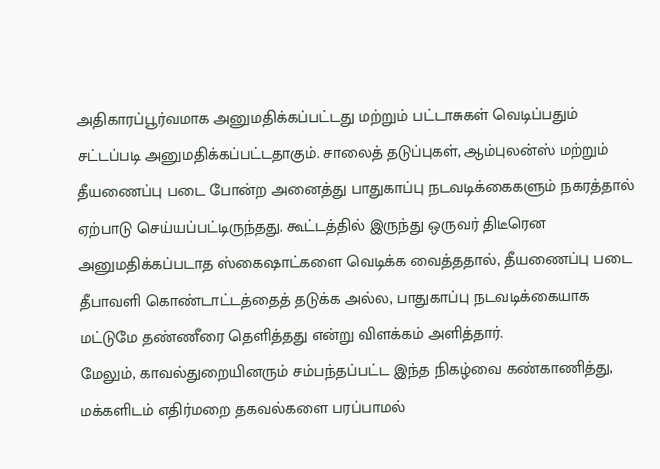அதிகாரப்பூர்வமாக அனுமதிக்கப்பட்டது மற்றும் பட்டாசுகள் வெடிப்பதும் சட்டப்படி அனுமதிக்கப்பட்டதாகும். சாலைத் தடுப்புகள், ஆம்புலன்ஸ் மற்றும் தீயணைப்பு படை போன்ற அனைத்து பாதுகாப்பு நடவடிக்கைகளும் நகரத்தால் ஏற்பாடு செய்யப்பட்டிருந்தது. கூட்டத்தில் இருந்து ஒருவர் திடீரென அனுமதிக்கப்படாத ஸ்கைஷாட்களை வெடிக்க வைத்ததால், தீயணைப்பு படை தீபாவளி கொண்டாட்டத்தைத் தடுக்க அல்ல, பாதுகாப்பு நடவடிக்கையாக மட்டுமே தண்ணீரை தெளித்தது என்று விளக்கம் அளித்தார்.
மேலும், காவல்துறையினரும் சம்பந்தப்பட்ட இந்த நிகழ்வை கண்காணித்து, மக்களிடம் எதிர்மறை தகவல்களை பரப்பாமல்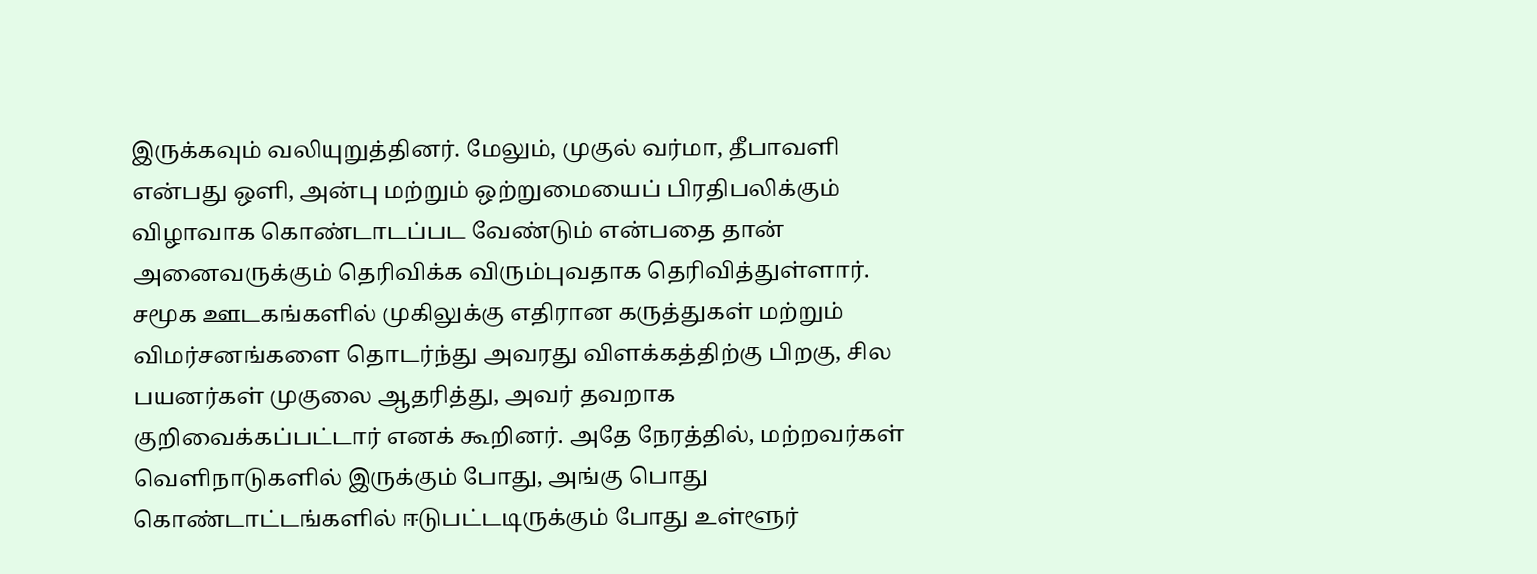இருக்கவும் வலியுறுத்தினர். மேலும், முகுல் வர்மா, தீபாவளி என்பது ஒளி, அன்பு மற்றும் ஒற்றுமையைப் பிரதிபலிக்கும் விழாவாக கொண்டாடப்பட வேண்டும் என்பதை தான் அனைவருக்கும் தெரிவிக்க விரும்புவதாக தெரிவித்துள்ளார்.
சமூக ஊடகங்களில் முகிலுக்கு எதிரான கருத்துகள் மற்றும் விமர்சனங்களை தொடர்ந்து அவரது விளக்கத்திற்கு பிறகு, சில பயனர்கள் முகுலை ஆதரித்து, அவர் தவறாக குறிவைக்கப்பட்டார் எனக் கூறினர். அதே நேரத்தில், மற்றவர்கள் வெளிநாடுகளில் இருக்கும் போது, அங்கு பொது கொண்டாட்டங்களில் ஈடுபட்டடிருக்கும் போது உள்ளூர்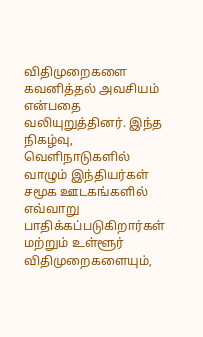விதிமுறைகளை கவனித்தல் அவசியம் என்பதை வலியுறுத்தினர். இந்த நிகழ்வு, வெளிநாடுகளில் வாழும் இந்தியர்கள் சமூக ஊடகங்களில் எவ்வாறு பாதிக்கப்படுகிறார்கள் மற்றும் உள்ளூர் விதிமுறைகளையும்,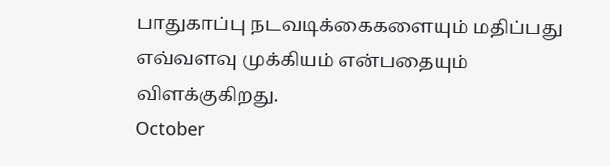பாதுகாப்பு நடவடிக்கைகளையும் மதிப்பது எவ்வளவு முக்கியம் என்பதையும் விளக்குகிறது.
October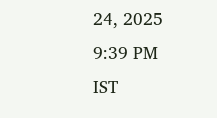24, 2025 9:39 PM IST